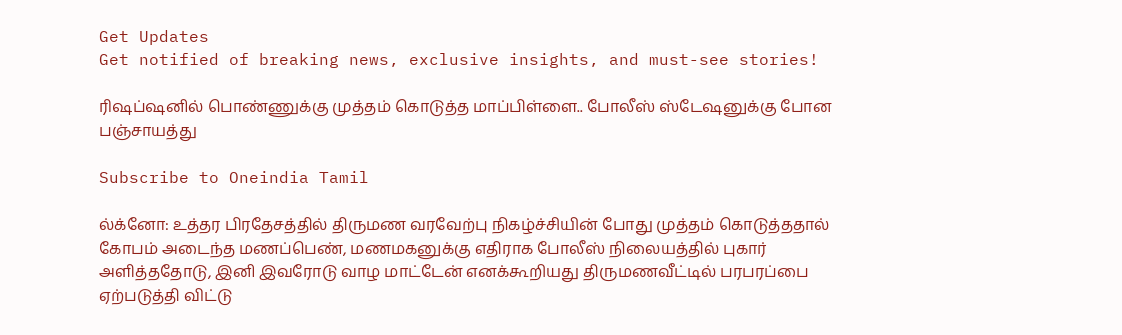Get Updates
Get notified of breaking news, exclusive insights, and must-see stories!

ரிஷப்ஷனில் பொண்ணுக்கு முத்தம் கொடுத்த மாப்பிள்ளை.. போலீஸ் ஸ்டேஷனுக்கு போன பஞ்சாயத்து

Subscribe to Oneindia Tamil

ல்க்னோ: உத்தர பிரதேசத்தில் திருமண வரவேற்பு நிகழ்ச்சியின் போது முத்தம் கொடுத்ததால் கோபம் அடைந்த மணப்பெண், மணமகனுக்கு எதிராக போலீஸ் நிலையத்தில் புகார் அளித்ததோடு, இனி இவரோடு வாழ மாட்டேன் எனக்கூறியது திருமணவீட்டில் பரபரப்பை ஏற்படுத்தி விட்டு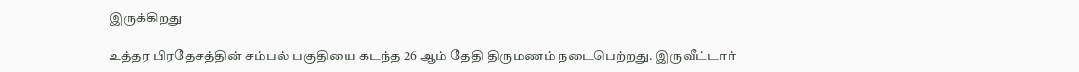இருக்கிறது

உத்தர பிரதேசத்தின் சம்பல் பகுதியை கடந்த 26 ஆம் தேதி திருமணம் நடைபெற்றது. இருவீட்டார்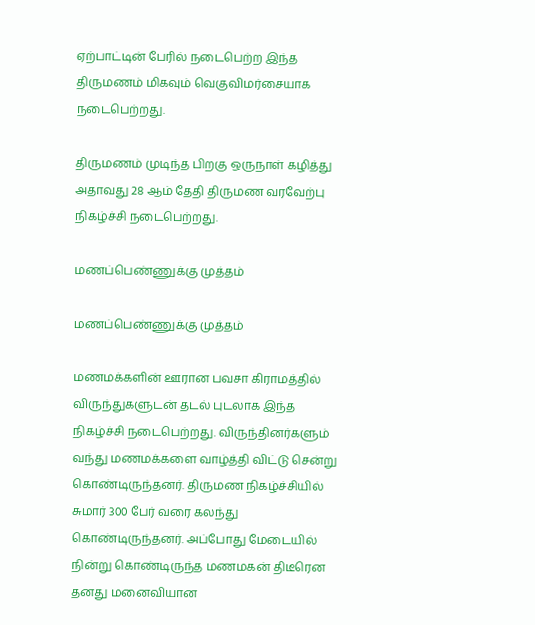ஏற்பாட்டின் பேரில் நடைபெற்ற இந்த திருமணம் மிகவும் வெகுவிமர்சையாக நடைபெற்றது.

திருமணம் முடிந்த பிறகு ஒருநாள் கழித்து அதாவது 28 ஆம் தேதி திருமண வரவேற்பு நிகழ்ச்சி நடைபெற்றது.

மணப்பெண்ணுக்கு முத்தம்

மணப்பெண்ணுக்கு முத்தம்

மணமக்களின் ஊரான பவசா கிராமத்தில் விருந்துகளுடன் தடல் புடலாக இந்த நிகழ்ச்சி நடைபெற்றது. விருந்தினர்களும் வந்து மணமக்களை வாழ்த்தி விட்டு சென்று கொண்டிருந்தனர். திருமண நிகழ்ச்சியில் சுமார் 300 பேர் வரை கலந்து கொண்டிருந்தனர். அப்போது மேடையில் நின்று கொண்டிருந்த மணமகன் திடீரென தனது மனைவியான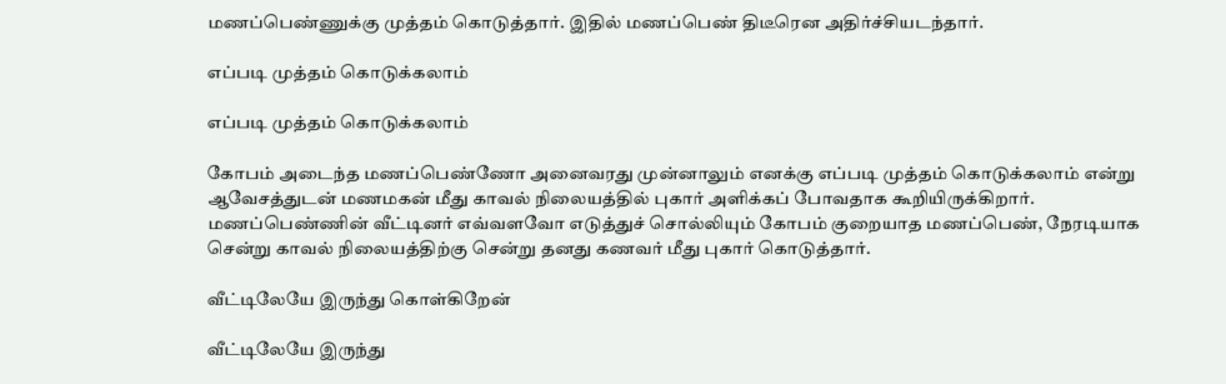மணப்பெண்ணுக்கு முத்தம் கொடுத்தார். இதில் மணப்பெண் திடீரென அதிர்ச்சியடந்தார்.

எப்படி முத்தம் கொடுக்கலாம்

எப்படி முத்தம் கொடுக்கலாம்

கோபம் அடைந்த மணப்பெண்ணோ அனைவரது முன்னாலும் எனக்கு எப்படி முத்தம் கொடுக்கலாம் என்று ஆவேசத்துடன் மணமகன் மீது காவல் நிலையத்தில் புகார் அளிக்கப் போவதாக கூறியிருக்கிறார். மணப்பெண்ணின் வீட்டினர் எவ்வளவோ எடுத்துச் சொல்லியும் கோபம் குறையாத மணப்பெண், நேரடியாக சென்று காவல் நிலையத்திற்கு சென்று தனது கணவர் மீது புகார் கொடுத்தார்.

வீட்டிலேயே இருந்து கொள்கிறேன்

வீட்டிலேயே இருந்து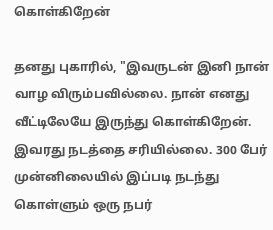கொள்கிறேன்

தனது புகாரில், "இவருடன் இனி நான் வாழ விரும்பவில்லை. நான் எனது வீட்டிலேயே இருந்து கொள்கிறேன். இவரது நடத்தை சரியில்லை. 300 பேர் முன்னிலையில் இப்படி நடந்து கொள்ளும் ஒரு நபர்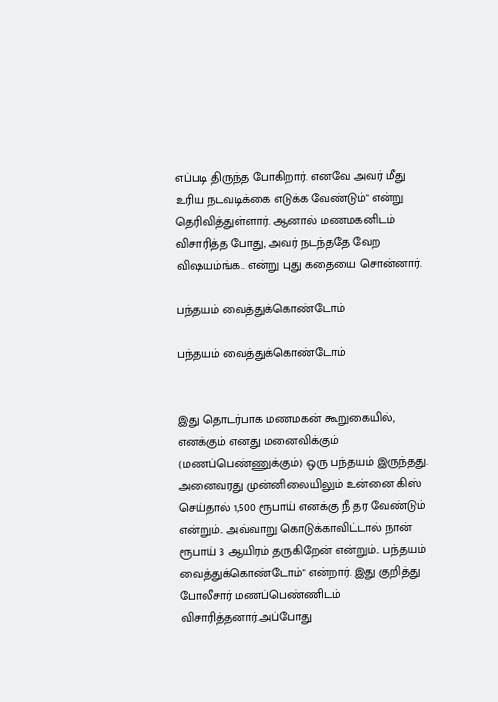எப்படி திருந்த போகிறார். எனவே அவர் மீது உரிய நடவடிக்கை எடுக்க வேண்டும்" என்று தெரிவித்துள்ளார். ஆனால் மணமகனிடம் விசாரித்த போது, அவர் நடந்ததே வேற விஷயம்ங்க.. என்று புது கதையை சொன்னார்.

பந்தயம் வைத்துக்கொண்டோம்

பந்தயம் வைத்துக்கொண்டோம்


இது தொடர்பாக மணமகன் கூறுகையில், எனக்கும் எனது மனைவிக்கும் (மணப்பெண்ணுக்கும்) ஒரு பந்தயம் இருந்தது. அனைவரது முன்னிலையிலும் உன்னை கிஸ் செய்தால் 1,500 ரூபாய் எனக்கு நீ தர வேண்டும் என்றும்.. அவ்வாறு கொடுக்காவிட்டால் நான் ரூபாய் 3 ஆயிரம் தருகிறேன் என்றும்.. பந்தயம் வைத்துக்கொண்டோம்" என்றார். இது குறித்து போலீசார் மணப்பெண்ணிடம் விசாரித்தனார்.அப்போது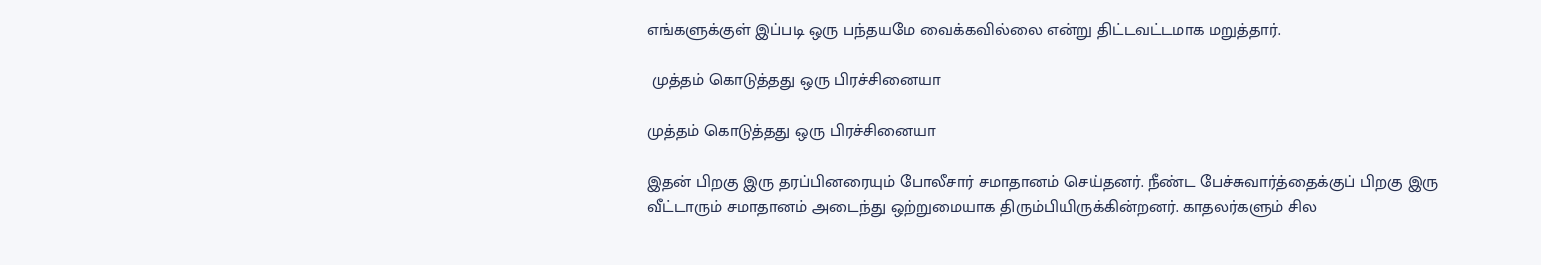எங்களுக்குள் இப்படி ஒரு பந்தயமே வைக்கவில்லை என்று திட்டவட்டமாக மறுத்தார்.

 முத்தம் கொடுத்தது ஒரு பிரச்சினையா

முத்தம் கொடுத்தது ஒரு பிரச்சினையா

இதன் பிறகு இரு தரப்பினரையும் போலீசார் சமாதானம் செய்தனர். நீண்ட பேச்சுவார்த்தைக்குப் பிறகு இரு வீட்டாரும் சமாதானம் அடைந்து ஒற்றுமையாக திரும்பியிருக்கின்றனர். காதலர்களும் சில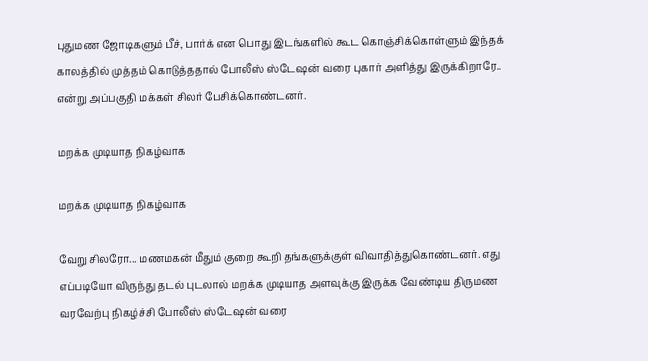புதுமண ஜோடிகளும் பீச், பார்க் என பொது இடங்களில் கூட கொஞ்சிக்கொள்ளும் இந்தக் காலத்தில் முத்தம் கொடுத்ததால் போலீஸ் ஸ்டேஷன் வரை புகார் அளித்து இருக்கிறாரே.. என்று அப்பகுதி மக்கள் சிலர் பேசிக்கொண்டனர்.

மறக்க முடியாத நிகழ்வாக

மறக்க முடியாத நிகழ்வாக

வேறு சிலரோ... மணமகன் மீதும் குறை கூறி தங்களுக்குள் விவாதித்துகொண்டனர். எது எப்படியோ விருந்து தடல் புடலால் மறக்க முடியாத அளவுக்கு இருக்க வேண்டிய திருமண வரவேற்பு நிகழ்ச்சி போலீஸ் ஸ்டேஷன் வரை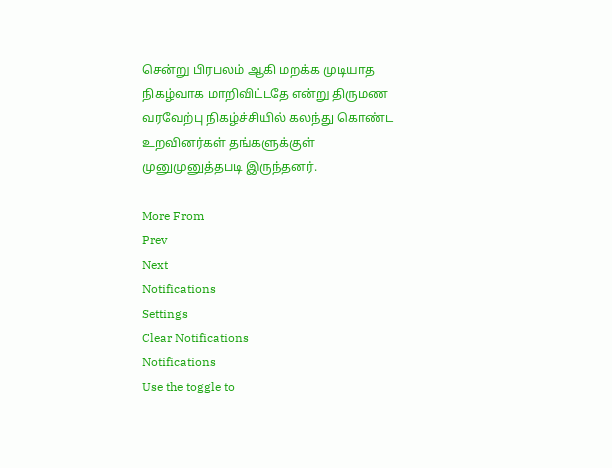சென்று பிரபலம் ஆகி மறக்க முடியாத நிகழ்வாக மாறிவிட்டதே என்று திருமண வரவேற்பு நிகழ்ச்சியில் கலந்து கொண்ட உறவினர்கள் தங்களுக்குள் முனுமுனுத்தபடி இருந்தனர்.

More From
Prev
Next
Notifications
Settings
Clear Notifications
Notifications
Use the toggle to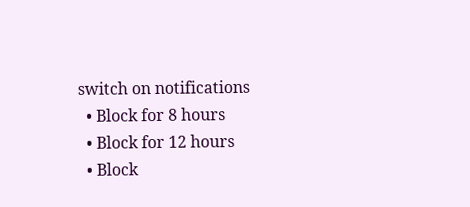switch on notifications
  • Block for 8 hours
  • Block for 12 hours
  • Block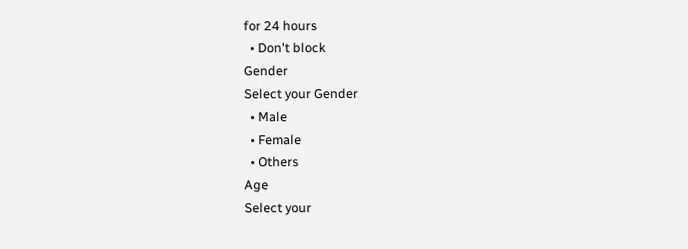for 24 hours
  • Don't block
Gender
Select your Gender
  • Male
  • Female
  • Others
Age
Select your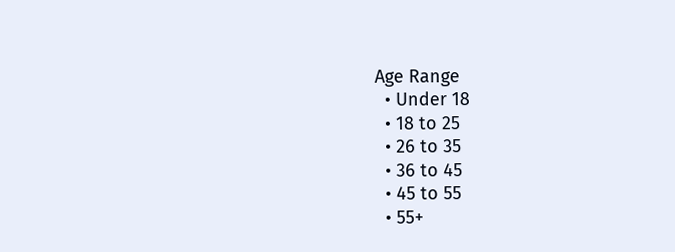Age Range
  • Under 18
  • 18 to 25
  • 26 to 35
  • 36 to 45
  • 45 to 55
  • 55+